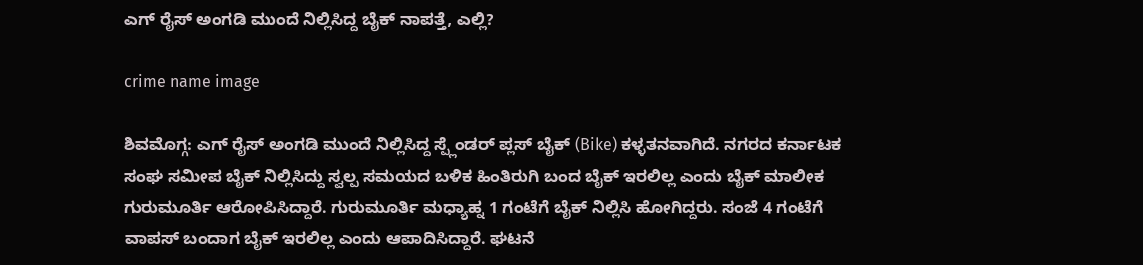ಎಗ್‌ ರೈಸ್‌ ಅಂಗಡಿ ಮುಂದೆ ನಿಲ್ಲಿಸಿದ್ದ ಬೈಕ್‌ ನಾಪತ್ತೆ, ಎಲ್ಲಿ?

crime name image

ಶಿವಮೊಗ್ಗ: ಎಗ್‌ ರೈಸ್‌ ಅಂಗಡಿ ಮುಂದೆ ನಿಲ್ಲಿಸಿದ್ದ ಸ್ಪ್ಲೆಂಡರ್‌ ಪ್ಲಸ್‌ ಬೈಕ್‌ (Bike) ಕಳ್ಳತನವಾಗಿದೆ. ನಗರದ ಕರ್ನಾಟಕ ಸಂಘ ಸಮೀಪ ಬೈಕ್‌ ನಿಲ್ಲಿಸಿದ್ದು ಸ್ವಲ್ಪ ಸಮಯದ ಬಳಿಕ ಹಿಂತಿರುಗಿ ಬಂದ ಬೈಕ್‌ ಇರಲಿಲ್ಲ ಎಂದು ಬೈಕ್‌ ಮಾಲೀಕ ಗುರುಮೂರ್ತಿ ಆರೋಪಿಸಿದ್ದಾರೆ. ಗುರುಮೂರ್ತಿ ಮಧ್ಯಾಹ್ನ 1 ಗಂಟೆಗೆ ಬೈಕ್‌ ನಿಲ್ಲಿಸಿ ಹೋಗಿದ್ದರು. ಸಂಜೆ 4 ಗಂಟೆಗೆ ವಾಪಸ್‌ ಬಂದಾಗ ಬೈಕ್‌ ಇರಲಿಲ್ಲ ಎಂದು ಆಪಾದಿಸಿದ್ದಾರೆ. ಘಟನೆ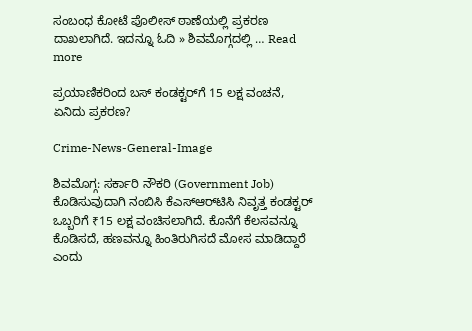ಸಂಬಂಧ ಕೋಟೆ ಪೊಲೀಸ್‌ ಠಾಣೆಯಲ್ಲಿ ಪ್ರಕರಣ ದಾಖಲಾಗಿದೆ. ಇದನ್ನೂ ಓದಿ » ಶಿವಮೊಗ್ಗದಲ್ಲಿ … Read more

ಪ್ರಯಾಣಿಕರಿಂದ ಬಸ್‌ ಕಂಡಕ್ಟರ್‌ಗೆ 15 ಲಕ್ಷ ವಂಚನೆ, ಏನಿದು ಪ್ರಕರಣ?

Crime-News-General-Image

ಶಿವಮೊಗ್ಗ: ಸರ್ಕಾರಿ ನೌಕರಿ (Government Job) ಕೊಡಿಸುವುದಾಗಿ ನಂಬಿಸಿ ಕೆಎಸ್‌ಆರ್‌ಟಿಸಿ ನಿವೃತ್ತ ಕಂಡಕ್ಟರ್‌ ಒಬ್ಬರಿಗೆ ₹15 ಲಕ್ಷ ವಂಚಿಸಲಾಗಿದೆ. ಕೊನೆಗೆ ಕೆಲಸವನ್ನೂ ಕೊಡಿಸದೆ, ಹಣವನ್ನೂ ಹಿಂತಿರುಗಿಸದೆ ಮೋಸ ಮಾಡಿದ್ದಾರೆ ಎಂದು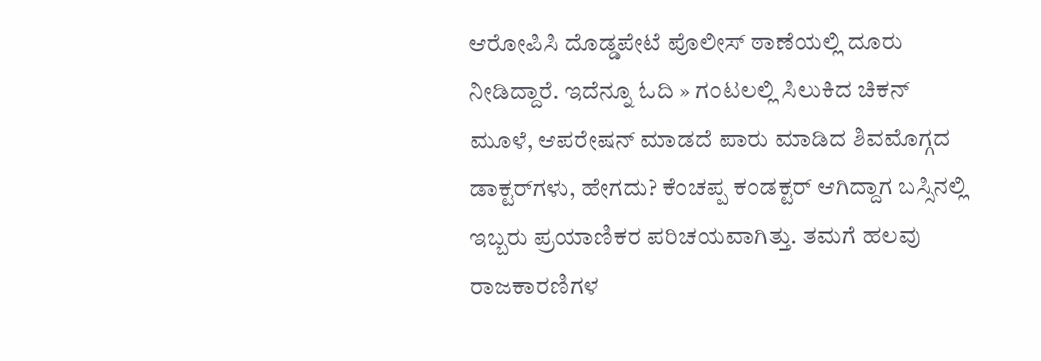ಆರೋಪಿಸಿ ದೊಡ್ಡಪೇಟೆ ಪೊಲೀಸ್‌ ಠಾಣೆಯಲ್ಲಿ ದೂರು ನೀಡಿದ್ದಾರೆ. ಇದೆನ್ನೂ ಓದಿ » ಗಂಟಲಲ್ಲಿ ಸಿಲುಕಿದ ಚಿಕನ್‌ ಮೂಳೆ, ಆಪರೇಷನ್‌ ಮಾಡದೆ ಪಾರು ಮಾಡಿದ ಶಿವಮೊಗ್ಗದ ಡಾಕ್ಟರ್‌ಗಳು, ಹೇಗದು? ಕೆಂಚಪ್ಪ ಕಂಡಕ್ಟರ್‌ ಆಗಿದ್ದಾಗ ಬಸ್ಸಿನಲ್ಲಿ ಇಬ್ಬರು ಪ್ರಯಾಣಿಕರ ಪರಿಚಯವಾಗಿತ್ತು. ತಮಗೆ ಹಲವು ರಾಜಕಾರಣಿಗಳ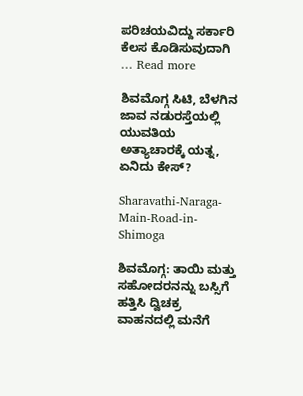ಪರಿಚಯವಿದ್ದು ಸರ್ಕಾರಿ ಕೆಲಸ ಕೊಡಿಸುವುದಾಗಿ … Read more

ಶಿವಮೊಗ್ಗ ಸಿಟಿ, ಬೆಳಗಿನ ಜಾವ ನಡುರಸ್ತೆಯಲ್ಲಿ ಯುವತಿಯ ಅತ್ಯಾಚಾರಕ್ಕೆ ಯತ್ನ, ಏನಿದು ಕೇಸ್?

Sharavathi-Naraga-Main-Road-in-Shimoga

ಶಿವಮೊಗ್ಗ: ತಾಯಿ ಮತ್ತು ಸಹೋದರನನ್ನು ಬಸ್ಸಿಗೆ ಹತ್ತಿಸಿ ದ್ವಿಚಕ್ರ ವಾಹನದಲ್ಲಿ ಮನೆಗೆ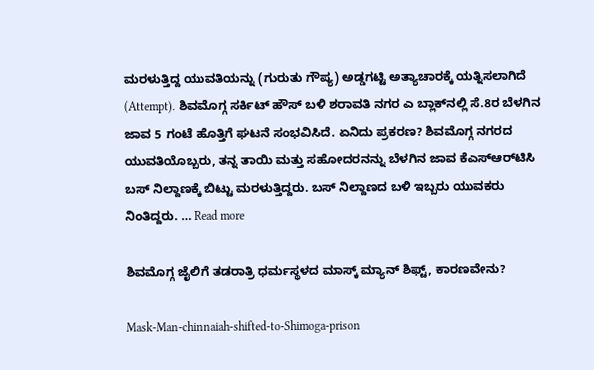ಮರಳುತ್ತಿದ್ದ ಯುವತಿಯನ್ನು (ಗುರುತು ಗೌಪ್ಯ) ಅಡ್ಡಗಟ್ಟಿ ಅತ್ಯಾಚಾರಕ್ಕೆ ಯತ್ನಿಸಲಾಗಿದೆ (Attempt). ಶಿವಮೊಗ್ಗ ಸರ್ಕಿಟ್‌ ಹೌಸ್‌ ಬಳಿ ಶರಾವತಿ ನಗರ ಎ ಬ್ಲಾಕ್‌ನಲ್ಲಿ ಸೆ.8ರ ಬೆಳಗಿನ ಜಾವ 5 ಗಂಟೆ ಹೊತ್ತಿಗೆ ಘಟನೆ ಸಂಭವಿಸಿದೆ. ಏನಿದು ಪ್ರಕರಣ? ಶಿವಮೊಗ್ಗ ನಗರದ ಯುವತಿಯೊಬ್ಬರು, ತನ್ನ ತಾಯಿ ಮತ್ತು ಸಹೋದರನನ್ನು ಬೆಳಗಿನ ಜಾವ ಕೆಎಸ್‌ಆರ್‌ಟಿಸಿ ಬಸ್‌ ನಿಲ್ದಾಣಕ್ಕೆ ಬಿಟ್ಟು ಮರಳುತ್ತಿದ್ದರು. ಬಸ್‌ ನಿಲ್ದಾಣದ ಬಳಿ ಇಬ್ಬರು ಯುವಕರು ನಿಂತಿದ್ದರು. … Read more

ಶಿವಮೊಗ್ಗ ಜೈಲಿಗೆ ತಡರಾತ್ರಿ ಧರ್ಮಸ್ಥಳದ ಮಾಸ್ಕ್‌ ಮ್ಯಾನ್‌ ಶಿಫ್ಟ್‌, ಕಾರಣವೇನು?

Mask-Man-chinnaiah-shifted-to-Shimoga-prison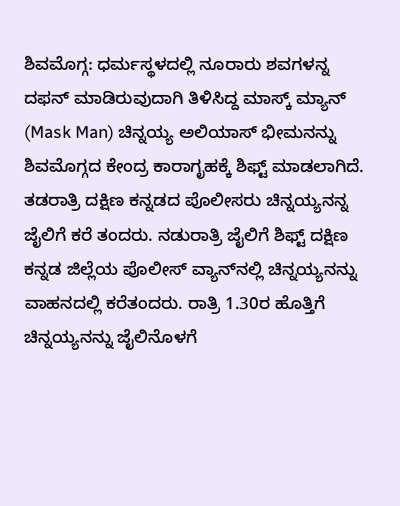ಶಿವಮೊಗ್ಗ: ಧರ್ಮಸ್ಥಳದಲ್ಲಿ ನೂರಾರು ಶವಗಳನ್ನ ದಫನ್‌ ಮಾಡಿರುವುದಾಗಿ ತಿಳಿಸಿದ್ದ ಮಾಸ್ಕ್‌ ಮ್ಯಾನ್‌ (Mask Man) ಚಿನ್ನಯ್ಯ ಅಲಿಯಾಸ್‌ ಭೀಮನನ್ನು ಶಿವಮೊಗ್ಗದ ಕೇಂದ್ರ ಕಾರಾಗೃಹಕ್ಕೆ ಶಿಫ್ಟ್‌ ಮಾಡಲಾಗಿದೆ. ತಡರಾತ್ರಿ ದಕ್ಷಿಣ ಕನ್ನಡದ ಪೊಲೀಸರು ಚಿನ್ನಯ್ಯನನ್ನ ಜೈಲಿಗೆ ಕರೆ ತಂದರು. ನಡುರಾತ್ರಿ ಜೈಲಿಗೆ ಶಿಫ್ಟ್‌ ದಕ್ಷಿಣ ಕನ್ನಡ ಜಿಲ್ಲೆಯ ಪೊಲೀಸ್‌ ವ್ಯಾನ್‌ನಲ್ಲಿ ಚಿನ್ನಯ್ಯನನ್ನು ವಾಹನದಲ್ಲಿ ಕರೆತಂದರು. ರಾತ್ರಿ 1.30ರ ಹೊತ್ತಿಗೆ ಚಿನ್ನಯ್ಯನನ್ನು ಜೈಲಿನೊಳಗೆ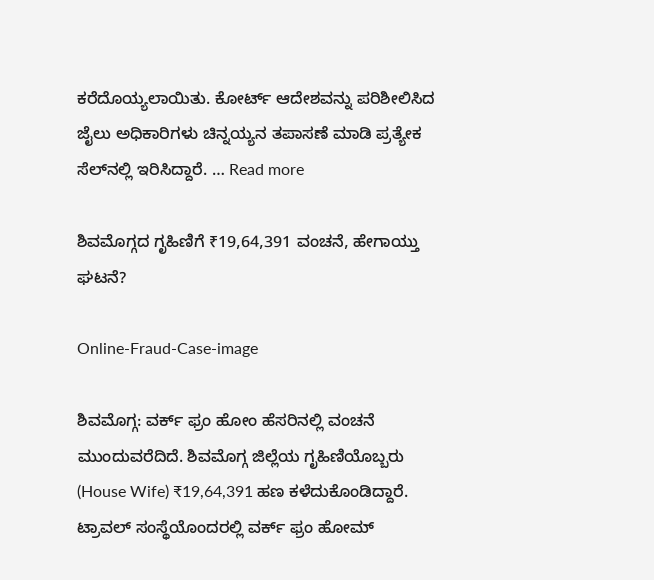ಕರೆದೊಯ್ಯಲಾಯಿತು. ಕೋರ್ಟ್‌ ಆದೇಶವನ್ನು ಪರಿಶೀಲಿಸಿದ ಜೈಲು ಅಧಿಕಾರಿಗಳು ಚಿನ್ನಯ್ಯನ ತಪಾಸಣೆ ಮಾಡಿ ಪ್ರತ್ಯೇಕ ಸೆಲ್‌ನಲ್ಲಿ ಇರಿಸಿದ್ದಾರೆ. … Read more

ಶಿವಮೊಗ್ಗದ ಗೃಹಿಣಿಗೆ ₹19,64,391 ವಂಚನೆ, ಹೇಗಾಯ್ತು ಘಟನೆ?

Online-Fraud-Case-image

ಶಿವಮೊಗ್ಗ: ವರ್ಕ್‌ ಫ್ರಂ ಹೋಂ ಹೆಸರಿನಲ್ಲಿ ವಂಚನೆ ಮುಂದುವರೆದಿದೆ. ಶಿವಮೊಗ್ಗ ಜಿಲ್ಲೆಯ ಗೃಹಿಣಿಯೊಬ್ಬರು (House Wife) ₹19,64,391 ಹಣ ಕಳೆದುಕೊಂಡಿದ್ದಾರೆ. ಟ್ರಾವಲ್‌ ಸಂಸ್ಥೆಯೊಂದರಲ್ಲಿ ವರ್ಕ್‌ ಫ್ರಂ ಹೋಮ್‌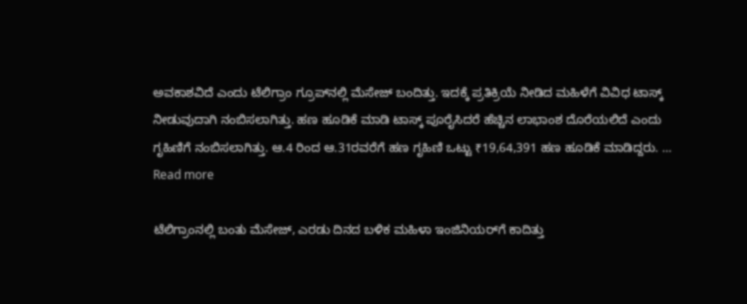ಅವಕಾಶವಿದೆ ಎಂದು ಟೆಲಿಗ್ರಾಂ ಗ್ರೂಪ್‌ನಲ್ಲಿ ಮೆಸೇಜ್‌ ಬಂದಿತ್ತು. ಇದಕ್ಕೆ ಪ್ರತಿಕ್ರಿಯೆ ನೀಡಿದ ಮಹಿಳೆಗೆ ವಿವಿಧ ಟಾಸ್ಕ್‌ ನೀಡುವುದಾಗಿ ನಂಬಿಸಲಾಗಿತ್ತು. ಹಣ ಹೂಡಿಕೆ ಮಾಡಿ ಟಾಸ್ಕ್‌ ಪೂರೈಸಿದರೆ ಹೆಚ್ಚಿನ ಲಾಭಾಂಶ ದೊರೆಯಲಿದೆ ಎಂದು ಗೃಹಿಣಿಗೆ ನಂಬಿಸಲಾಗಿತ್ತು. ಆ.4 ರಿಂದ ಆ.31ರವರೆಗೆ ಹಣ ಗೃಹಿಣಿ ಒಟ್ಟು ₹19,64,391 ಹಣ ಹೂಡಿಕೆ ಮಾಡಿದ್ದರು. … Read more

ಟೆಲಿಗ್ರಾಂನಲ್ಲಿ ಬಂತು ಮೆಸೇಜ್‌, ಎರಡು ದಿನದ ಬಳಿಕ ಮಹಿಳಾ ಇಂಜಿನಿಯರ್‌ಗೆ ಕಾದಿತ್ತು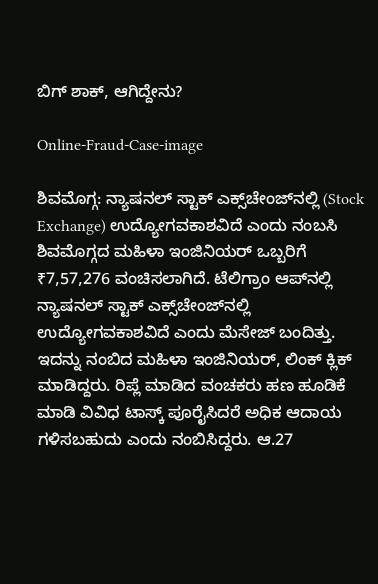ಬಿಗ್‌ ಶಾಕ್‌, ಆಗಿದ್ದೇನು?

Online-Fraud-Case-image

ಶಿವಮೊಗ್ಗ: ನ್ಯಾಷನಲ್‌ ಸ್ಟಾಕ್‌ ಎಕ್ಸ್‌ಚೇಂಜ್‌ನಲ್ಲಿ (Stock Exchange) ಉದ್ಯೋಗವಕಾಶವಿದೆ ಎಂದು ನಂಬಸಿ ಶಿವಮೊಗ್ಗದ ಮಹಿಳಾ ಇಂಜಿನಿಯರ್‌ ಒಬ್ಬರಿಗೆ ₹7,57,276 ವಂಚಿಸಲಾಗಿದೆ. ಟೆಲಿಗ್ರಾಂ ಆಪ್‌ನಲ್ಲಿ ನ್ಯಾಷನಲ್‌ ಸ್ಟಾಕ್‌ ಎಕ್ಸ್‌ಚೇಂಜ್‌ನಲ್ಲಿ ಉದ್ಯೋಗವಕಾಶವಿದೆ ಎಂದು ಮೆಸೇಜ್‌ ಬಂದಿತ್ತು. ಇದನ್ನು ನಂಬಿದ ಮಹಿಳಾ ಇಂಜಿನಿಯರ್‌, ಲಿಂಕ್‌ ಕ್ಲಿಕ್‌ ಮಾಡಿದ್ದರು. ರಿಪ್ಲೆ ಮಾಡಿದ ವಂಚಕರು ಹಣ ಹೂಡಿಕೆ ಮಾಡಿ ವಿವಿಧ ಟಾಸ್ಕ್‌ ಪೂರೈಸಿದರೆ ಅಧಿಕ ಆದಾಯ ಗಳಿಸಬಹುದು ಎಂದು ನಂಬಿಸಿದ್ದರು. ಆ.27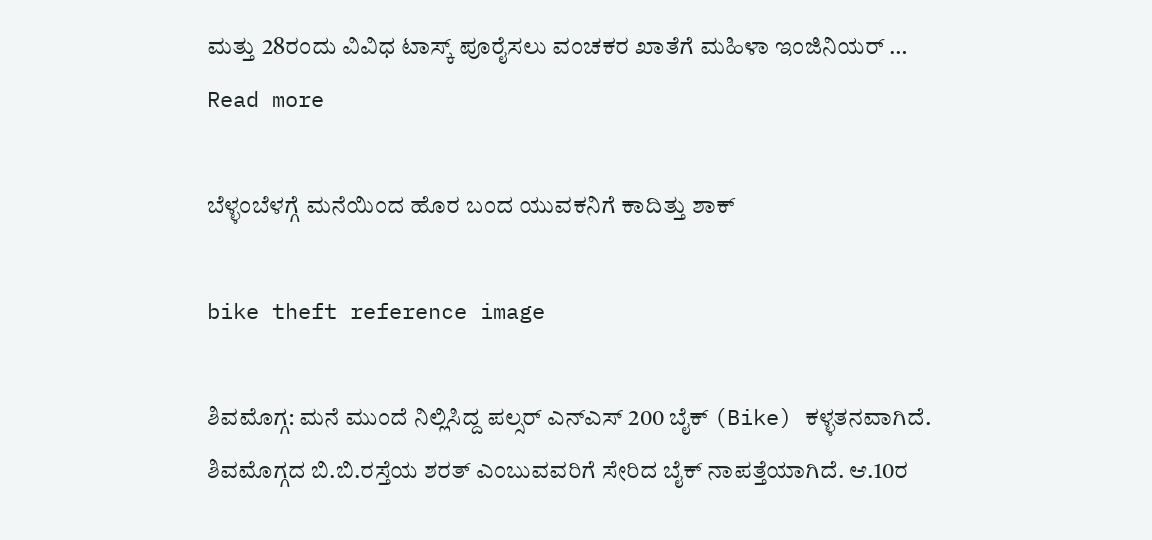ಮತ್ತು 28ರಂದು ವಿವಿಧ ಟಾಸ್ಕ್‌ ಪೂರೈಸಲು ವಂಚಕರ ಖಾತೆಗೆ ಮಹಿಳಾ ಇಂಜಿನಿಯರ್‌ … Read more

ಬೆಳ್ಳಂಬೆಳಗ್ಗೆ ಮನೆಯಿಂದ ಹೊರ ಬಂದ ಯುವಕನಿಗೆ ಕಾದಿತ್ತು ಶಾಕ್

bike theft reference image

ಶಿವಮೊಗ್ಗ: ಮನೆ ಮುಂದೆ ನಿಲ್ಲಿಸಿದ್ದ ಪಲ್ಸರ್‌ ಎನ್‌ಎಸ್‌ 200 ಬೈಕ್‌ (Bike) ಕಳ್ಳತನವಾಗಿದೆ. ಶಿವಮೊಗ್ಗದ ಬಿ.ಬಿ.ರಸ್ತೆಯ ಶರತ್‌ ಎಂಬುವವರಿಗೆ ಸೇರಿದ ಬೈಕ್‌ ನಾಪತ್ತೆಯಾಗಿದೆ. ಆ.10ರ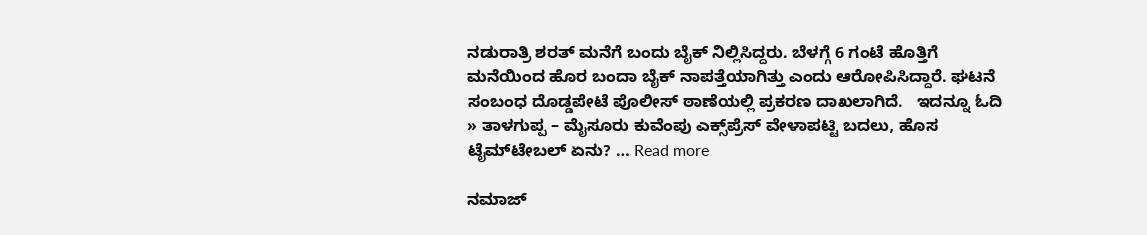ನಡುರಾತ್ರಿ ಶರತ್‌ ಮನೆಗೆ ಬಂದು ಬೈಕ್‌ ನಿಲ್ಲಿಸಿದ್ದರು. ಬೆಳಗ್ಗೆ 6 ಗಂಟೆ ಹೊತ್ತಿಗೆ ಮನೆಯಿಂದ ಹೊರ ಬಂದಾ ಬೈಕ್‌ ನಾಪತ್ತೆಯಾಗಿತ್ತು ಎಂದು ಆರೋಪಿಸಿದ್ದಾರೆ. ಘಟನೆ ಸಂಬಂಧ ದೊಡ್ಡಪೇಟೆ ಪೊಲೀಸ್‌ ಠಾಣೆಯಲ್ಲಿ ಪ್ರಕರಣ ದಾಖಲಾಗಿದೆ.   ಇದನ್ನೂ ಓದಿ » ತಾಳಗುಪ್ಪ – ಮೈಸೂರು ಕುವೆಂಪು ಎಕ್ಸ್‌ಪ್ರೆಸ್‌ ವೇಳಾಪಟ್ಟಿ ಬದಲು, ಹೊಸ ಟೈಮ್‌ಟೇಬಲ್‌ ಏನು? … Read more

ನಮಾಜ್‌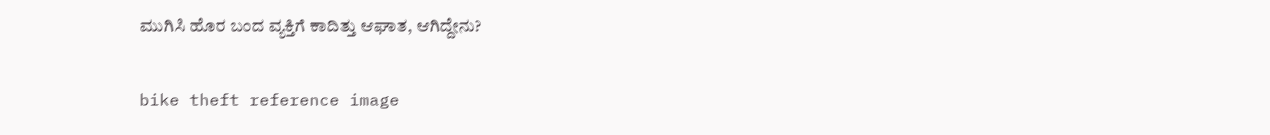ಮುಗಿಸಿ ಹೊರ ಬಂದ ವ್ಯಕ್ತಿಗೆ ಕಾದಿತ್ತು ಆಘಾತ, ಆಗಿದ್ದೇನು?

bike theft reference image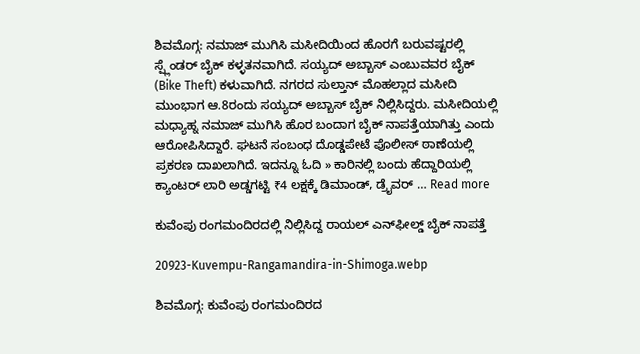ಶಿವಮೊಗ್ಗ: ನಮಾಜ್‌ ಮುಗಿಸಿ ಮಸೀದಿಯಿಂದ ಹೊರಗೆ ಬರುವಷ್ಟರಲ್ಲಿ ಸ್ಪ್ಲೆಂಡರ್‌ ಬೈಕ್‌ ಕಳ್ಳತನವಾಗಿದೆ. ಸಯ್ಯದ್‌ ಅಬ್ಬಾಸ್‌ ಎಂಬುವವರ ಬೈಕ್‌ (Bike Theft) ಕಳುವಾಗಿದೆ. ನಗರದ ಸುಲ್ತಾನ್‌ ಮೊಹಲ್ಲಾದ ಮಸೀದಿ ಮುಂಭಾಗ ಆ.8ರಂದು ಸಯ್ಯದ್‌ ಅಬ್ಬಾಸ್‌ ಬೈಕ್‌ ನಿಲ್ಲಿಸಿದ್ದರು. ಮಸೀದಿಯಲ್ಲಿ ಮಧ್ಯಾಹ್ನ ನಮಾಜ್‌ ಮುಗಿಸಿ ಹೊರ ಬಂದಾಗ ಬೈಕ್‌ ನಾಪತ್ತೆಯಾಗಿತ್ತು ಎಂದು ಆರೋಪಿಸಿದ್ದಾರೆ. ಘಟನೆ ಸಂಬಂಧ ದೊಡ್ಡಪೇಟೆ ಪೊಲೀಸ್‌ ಠಾಣೆಯಲ್ಲಿ ಪ್ರಕರಣ ದಾಖಲಾಗಿದೆ. ಇದನ್ನೂ ಓದಿ » ಕಾರಿನಲ್ಲಿ ಬಂದು ಹೆದ್ದಾರಿಯಲ್ಲಿ ಕ್ಯಾಂಟರ್‌ ಲಾರಿ ಅಡ್ಡಗಟ್ಟಿ ₹4 ಲಕ್ಷಕ್ಕೆ ಡಿಮಾಂಡ್‌, ಡ್ರೈವರ್‌ … Read more

ಕುವೆಂಪು ರಂಗಮಂದಿರದಲ್ಲಿ ನಿಲ್ಲಿಸಿದ್ದ ರಾಯಲ್‌ ಎನ್‌ಫೀಲ್ಡ್‌ ಬೈಕ್‌ ನಾಪತ್ತೆ

20923-Kuvempu-Rangamandira-in-Shimoga.webp

ಶಿವಮೊಗ್ಗ: ಕುವೆಂಪು ರಂಗಮಂದಿರದ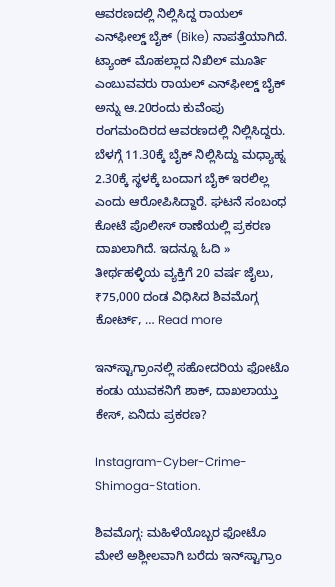ಆವರಣದಲ್ಲಿ ನಿಲ್ಲಿಸಿದ್ದ ರಾಯಲ್‌ ಎನ್‌ಫೀಲ್ಡ್‌ ಬೈಕ್‌ (Bike) ನಾಪತ್ತೆಯಾಗಿದೆ. ಟ್ಯಾಂಕ್‌ ಮೊಹಲ್ಲಾದ ನಿಖಿಲ್‌ ಮೂರ್ತಿ ಎಂಬುವವರು ರಾಯಲ್‌ ಎನ್‌ಫೀಲ್ಡ್‌ ಬೈಕ್‌ ಅನ್ನು ಆ.20ರಂದು ಕುವೆಂಪು ರಂಗಮಂದಿರದ ಆವರಣದಲ್ಲಿ ನಿಲ್ಲಿಸಿದ್ದರು. ಬೆಳಗ್ಗೆ 11.30ಕ್ಕೆ ಬೈಕ್‌ ನಿಲ್ಲಿಸಿದ್ದು ಮಧ್ಯಾಹ್ನ 2.30ಕ್ಕೆ ಸ್ಥಳಕ್ಕೆ ಬಂದಾಗ ಬೈಕ್‌ ಇರಲಿಲ್ಲ ಎಂದು ಆರೋಪಿಸಿದ್ದಾರೆ. ಘಟನೆ ಸಂಬಂಧ ಕೋಟೆ ಪೊಲೀಸ್‌ ಠಾಣೆಯಲ್ಲಿ ಪ್ರಕರಣ ದಾಖಲಾಗಿದೆ. ಇದನ್ನೂ ಓದಿ » ತೀರ್ಥಹಳ್ಳಿಯ ವ್ಯಕ್ತಿಗೆ 20 ವರ್ಷ ಜೈಲು, ₹75,000 ದಂಡ ವಿಧಿಸಿದ ಶಿವಮೊಗ್ಗ ಕೋರ್ಟ್‌, … Read more

ಇನ್‌ಸ್ಟಾಗ್ರಾಂನಲ್ಲಿ ಸಹೋದರಿಯ ಫೋಟೊ ಕಂಡು ಯುವಕನಿಗೆ ಶಾಕ್‌, ದಾಖಲಾಯ್ತು ಕೇಸ್‌, ಏನಿದು ಪ್ರಕರಣ?

Instagram-Cyber-Crime-Shimoga-Station.

ಶಿವಮೊಗ್ಗ: ಮಹಿಳೆಯೊಬ್ಬರ ಫೋಟೊ ಮೇಲೆ ಅಶ್ಲೀಲವಾಗಿ ಬರೆದು ಇನ್‌ಸ್ಟಾಗ್ರಾಂ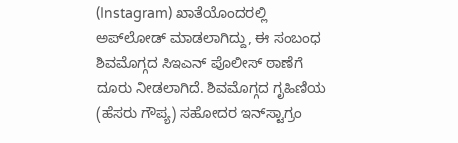(Instagram) ಖಾತೆಯೊಂದರಲ್ಲಿ ಅಪ್‌ಲೋಡ್‌ ಮಾಡಲಾಗಿದ್ದು, ಈ ಸಂಬಂಧ ಶಿವಮೊಗ್ಗದ ಸಿಇಎನ್‌ ಪೊಲೀಸ್‌ ಠಾಣೆಗೆ ದೂರು ನೀಡಲಾಗಿದೆ. ಶಿವಮೊಗ್ಗದ ಗೃಹಿಣಿಯ (ಹೆಸರು ಗೌಪ್ಯ) ಸಹೋದರ ಇನ್‌ಸ್ಟಾಗ್ರಂ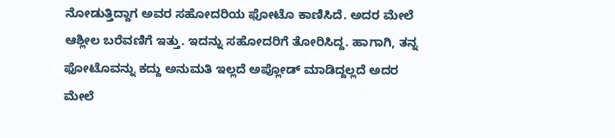ನೋಡುತ್ತಿದ್ದಾಗ ಅವರ ಸಹೋದರಿಯ ಫೋಟೊ ಕಾಣಿಸಿದೆ. ಅದರ ಮೇಲೆ ಆಶ್ಲೀಲ ಬರೆವಣಿಗೆ ಇತ್ತು. ಇದನ್ನು ಸಹೋದರಿಗೆ ತೋರಿಸಿದ್ದ. ಹಾಗಾಗಿ, ತನ್ನ ಫೋಟೊವನ್ನು ಕದ್ದು ಅನುಮತಿ ಇಲ್ಲದೆ ಅಪ್ಲೋಡ್‌ ಮಾಡಿದ್ದಲ್ಲದೆ ಅದರ ಮೇಲೆ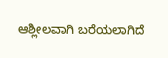ಆಶ್ಲೀಲವಾಗಿ ಬರೆಯಲಾಗಿದೆ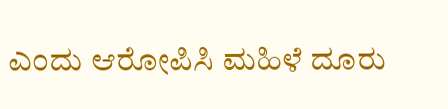ಎಂದು ಆರೋಪಿಸಿ ಮಹಿಳೆ ದೂರು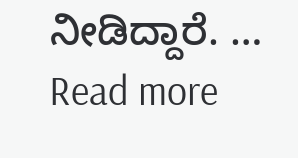ನೀಡಿದ್ದಾರೆ. … Read more